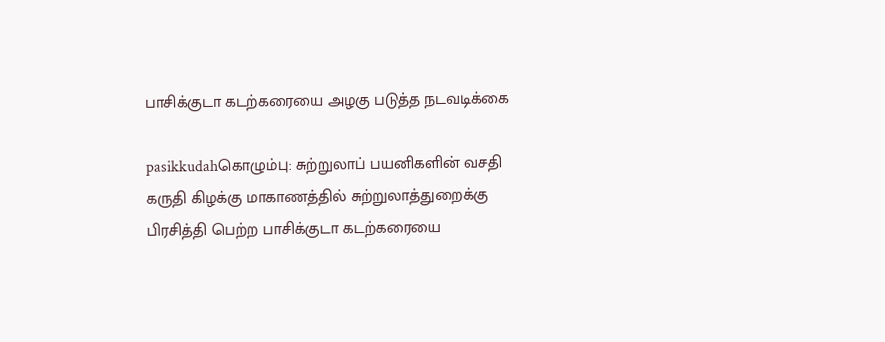பாசிக்குடா கடற்கரையை அழகு படுத்த நடவடிக்கை

pasikkudahகொழும்பு: சுற்றுலாப் பயனிகளின் வசதி கருதி கிழக்கு மாகாணத்தில் சுற்றுலாத்துறைக்கு பிரசித்தி பெற்ற பாசிக்குடா கடற்கரையை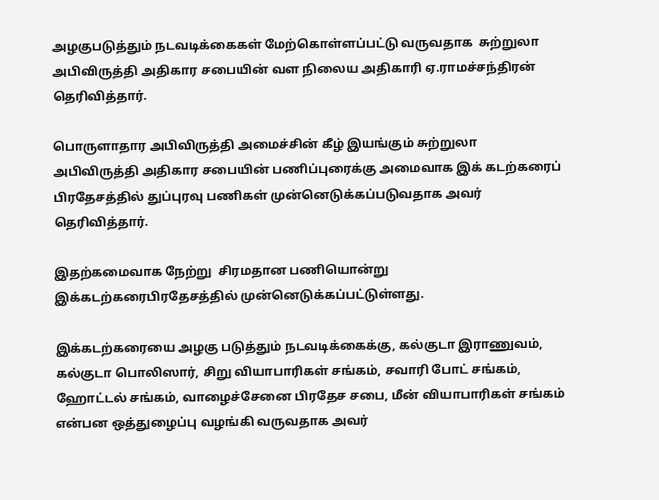அழகுபடுத்தும் நடவடிக்கைகள் மேற்கொள்ளப்பட்டு வருவதாக  சுற்றுலா அபிவிருத்தி அதிகார சபையின் வள நிலைய அதிகாரி ஏ.ராமச்சந்திரன் தெரிவித்தார்.

பொருளாதார அபிவிருத்தி அமைச்சின் கீழ் இயங்கும் சுற்றுலா அபிவிருத்தி அதிகார சபையின் பணிப்புரைக்கு அமைவாக இக் கடற்கரைப் பிரதேசத்தில் துப்புரவு பணிகள் முன்னெடுக்கப்படுவதாக அவர் தெரிவித்தார்.

இதற்கமைவாக நேற்று  சிரமதான பணியொன்று இக்கடற்கரைபிரதேசத்தில் முன்னெடுக்கப்பட்டுள்ளது.

இக்கடற்கரையை அழகு படுத்தும் நடவடிக்கைக்கு, கல்குடா இராணுவம், கல்குடா பொலிஸார், சிறு வியாபாரிகள் சங்கம், சவாரி போட் சங்கம், ஹோட்டல் சங்கம், வாழைச்சேனை பிரதேச சபை, மீன் வியாபாரிகள் சங்கம் என்பன ஒத்துழைப்பு வழங்கி வருவதாக அவர்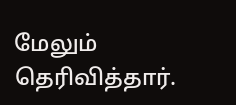மேலும் தெரிவித்தார்.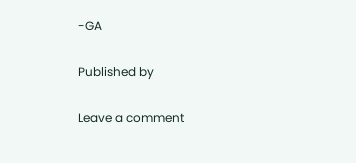-GA

Published by

Leave a comment